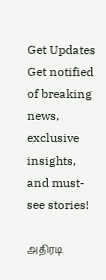Get Updates
Get notified of breaking news, exclusive insights, and must-see stories!

அதிரடி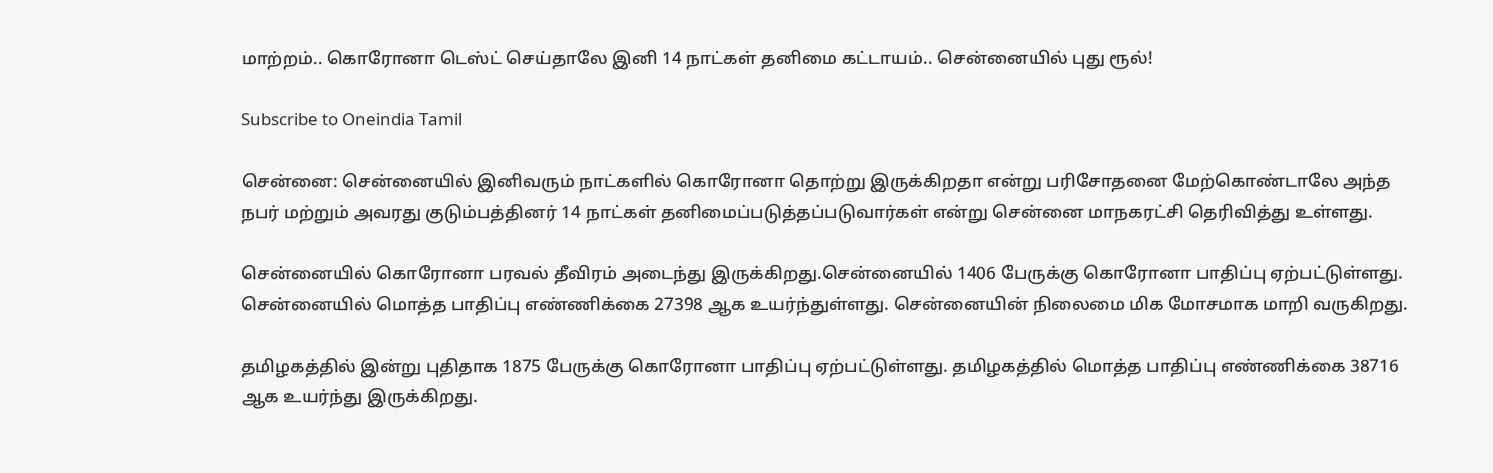மாற்றம்.. கொரோனா டெஸ்ட் செய்தாலே இனி 14 நாட்கள் தனிமை கட்டாயம்.. சென்னையில் புது ரூல்!

Subscribe to Oneindia Tamil

சென்னை: சென்னையில் இனிவரும் நாட்களில் கொரோனா தொற்று இருக்கிறதா என்று பரிசோதனை மேற்கொண்டாலே அந்த நபர் மற்றும் அவரது குடும்பத்தினர் 14 நாட்கள் தனிமைப்படுத்தப்படுவார்கள் என்று சென்னை மாநகரட்சி தெரிவித்து உள்ளது.

சென்னையில் கொரோனா பரவல் தீவிரம் அடைந்து இருக்கிறது.சென்னையில் 1406 பேருக்கு கொரோனா பாதிப்பு ஏற்பட்டுள்ளது. சென்னையில் மொத்த பாதிப்பு எண்ணிக்கை 27398 ஆக உயர்ந்துள்ளது. சென்னையின் நிலைமை மிக மோசமாக மாறி வருகிறது.

தமிழகத்தில் இன்று புதிதாக 1875 பேருக்கு கொரோனா பாதிப்பு ஏற்பட்டுள்ளது. தமிழகத்தில் மொத்த பாதிப்பு எண்ணிக்கை 38716 ஆக உயர்ந்து இருக்கிறது.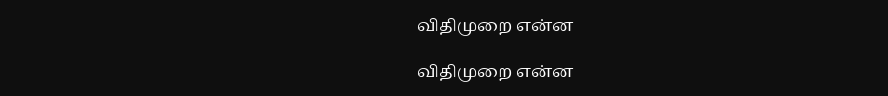விதிமுறை என்ன

விதிமுறை என்ன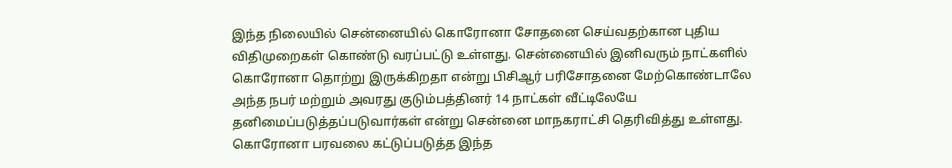இந்த நிலையில் சென்னையில் கொரோனா சோதனை செய்வதற்கான புதிய விதிமுறைகள் கொண்டு வரப்பட்டு உள்ளது. சென்னையில் இனிவரும் நாட்களில் கொரோனா தொற்று இருக்கிறதா என்று பிசிஆர் பரிசோதனை மேற்கொண்டாலே அந்த நபர் மற்றும் அவரது குடும்பத்தினர் 14 நாட்கள் வீட்டிலேயே தனிமைப்படுத்தப்படுவார்கள் என்று சென்னை மாநகராட்சி தெரிவித்து உள்ளது. கொரோனா பரவலை கட்டுப்படுத்த இந்த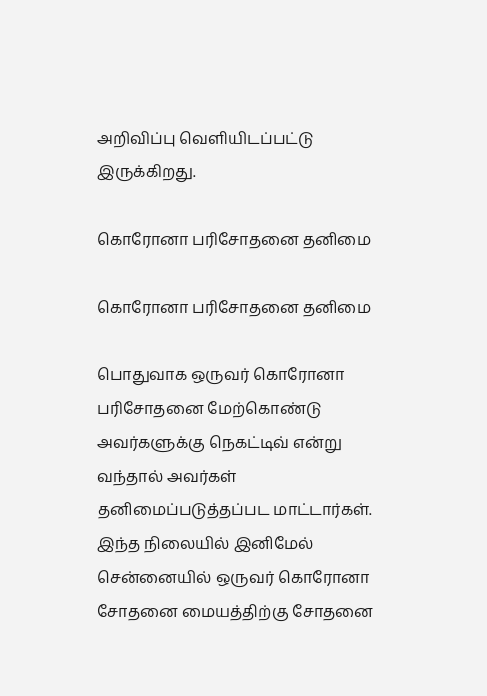அறிவிப்பு வெளியிடப்பட்டு இருக்கிறது.

கொரோனா பரிசோதனை தனிமை

கொரோனா பரிசோதனை தனிமை

பொதுவாக ஒருவர் கொரோனா பரிசோதனை மேற்கொண்டு அவர்களுக்கு நெகட்டிவ் என்று வந்தால் அவர்கள் தனிமைப்படுத்தப்பட மாட்டார்கள். இந்த நிலையில் இனிமேல் சென்னையில் ஒருவர் கொரோனா சோதனை மையத்திற்கு சோதனை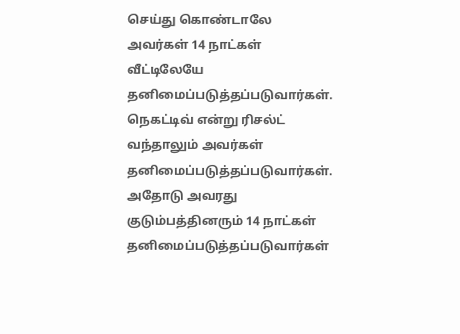செய்து கொண்டாலே அவர்கள் 14 நாட்கள் வீட்டிலேயே தனிமைப்படுத்தப்படுவார்கள். நெகட்டிவ் என்று ரிசல்ட் வந்தாலும் அவர்கள் தனிமைப்படுத்தப்படுவார்கள். அதோடு அவரது குடும்பத்தினரும் 14 நாட்கள் தனிமைப்படுத்தப்படுவார்கள்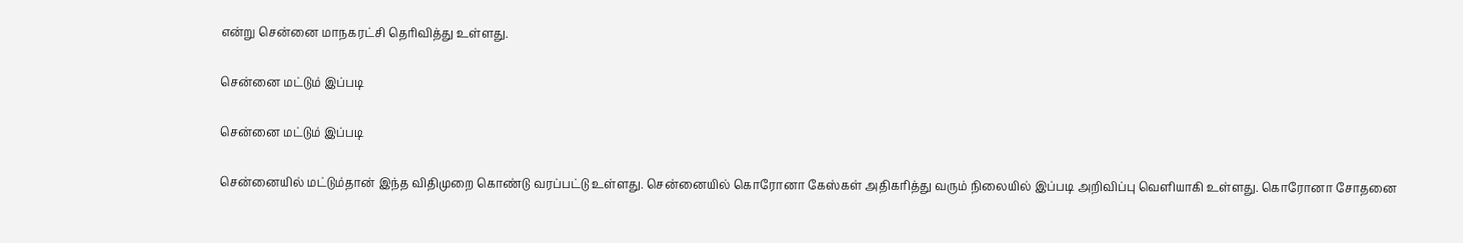என்று சென்னை மாநகரட்சி தெரிவித்து உள்ளது.

சென்னை மட்டும் இப்படி

சென்னை மட்டும் இப்படி

சென்னையில் மட்டும்தான் இந்த விதிமுறை கொண்டு வரப்பட்டு உள்ளது. சென்னையில் கொரோனா கேஸ்கள் அதிகரித்து வரும் நிலையில் இப்படி அறிவிப்பு வெளியாகி உள்ளது. கொரோனா சோதனை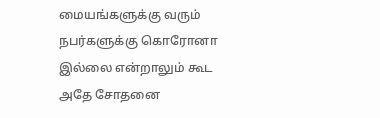மையங்களுக்கு வரும் நபர்களுக்கு கொரோனா இல்லை என்றாலும் கூட அதே சோதனை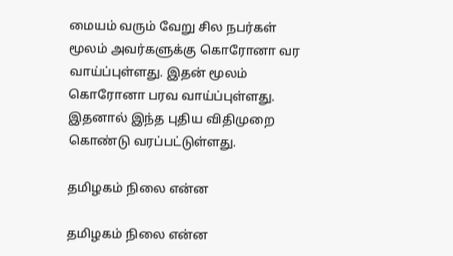மையம் வரும் வேறு சில நபர்கள் மூலம் அவர்களுக்கு கொரோனா வர வாய்ப்புள்ளது. இதன் மூலம் கொரோனா பரவ வாய்ப்புள்ளது. இதனால் இந்த புதிய விதிமுறை கொண்டு வரப்பட்டுள்ளது.

தமிழகம் நிலை என்ன

தமிழகம் நிலை என்ன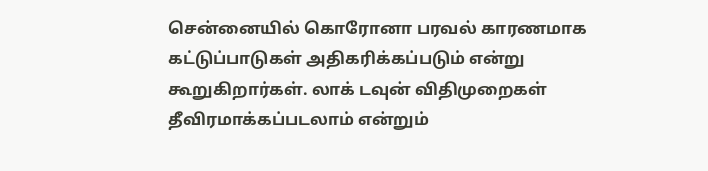சென்னையில் கொரோனா பரவல் காரணமாக கட்டுப்பாடுகள் அதிகரிக்கப்படும் என்று கூறுகிறார்கள். லாக் டவுன் விதிமுறைகள் தீவிரமாக்கப்படலாம் என்றும்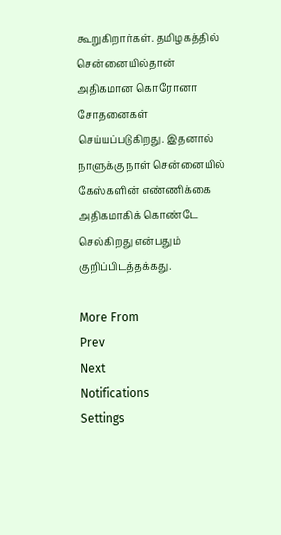கூறுகிறார்கள். தமிழகத்தில் சென்னையில்தான் அதிகமான கொரோனா சோதனைகள் செய்யப்படுகிறது. இதனால் நாளுக்கு நாள் சென்னையில் கேஸ்களின் எண்ணிக்கை அதிகமாகிக் கொண்டே செல்கிறது என்பதும் குறிப்பிடத்தக்கது.

More From
Prev
Next
Notifications
Settings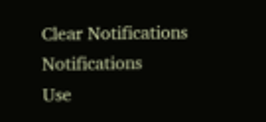Clear Notifications
Notifications
Use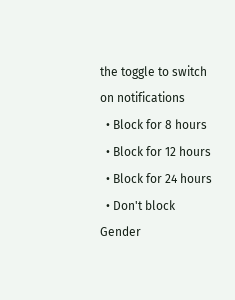the toggle to switch on notifications
  • Block for 8 hours
  • Block for 12 hours
  • Block for 24 hours
  • Don't block
Gender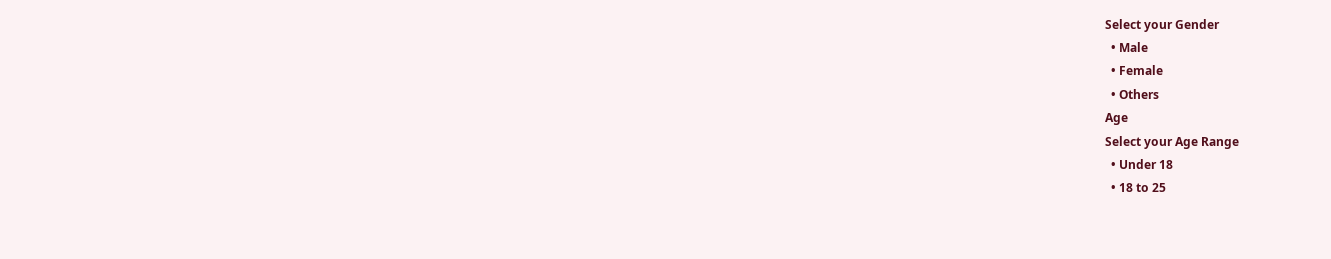Select your Gender
  • Male
  • Female
  • Others
Age
Select your Age Range
  • Under 18
  • 18 to 25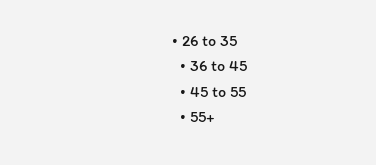• 26 to 35
  • 36 to 45
  • 45 to 55
  • 55+